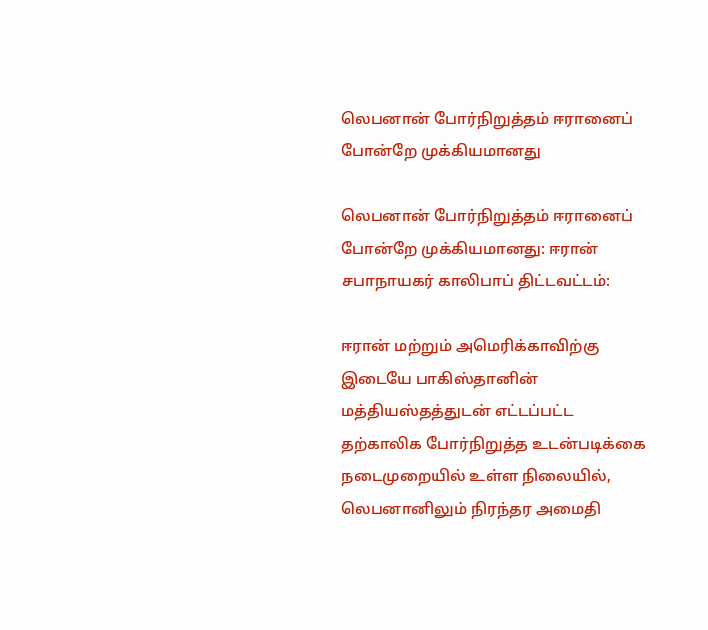லெபனான் போர்நிறுத்தம் ஈரானைப் போன்றே முக்கியமானது

லெபனான் போர்நிறுத்தம் ஈரானைப் போன்றே முக்கியமானது: ஈரான் சபாநாயகர் காலிபாப் திட்டவட்டம்:

ஈரான் மற்றும் அமெரிக்காவிற்கு இடையே பாகிஸ்தானின் மத்தியஸ்தத்துடன் எட்டப்பட்ட தற்காலிக போர்நிறுத்த உடன்படிக்கை நடைமுறையில் உள்ள நிலையில், லெபனானிலும் நிரந்தர அமைதி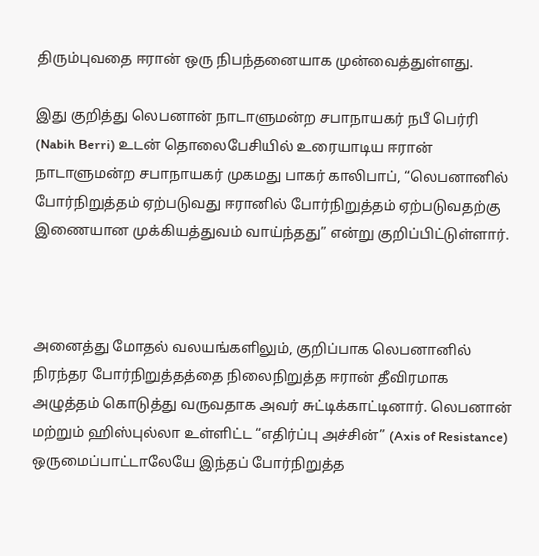திரும்புவதை ஈரான் ஒரு நிபந்தனையாக முன்வைத்துள்ளது.

இது குறித்து லெபனான் நாடாளுமன்ற சபாநாயகர் நபீ பெர்ரி (Nabih Berri) உடன் தொலைபேசியில் உரையாடிய ஈரான் நாடாளுமன்ற சபாநாயகர் முகமது பாகர் காலிபாப், “லெபனானில் போர்நிறுத்தம் ஏற்படுவது ஈரானில் போர்நிறுத்தம் ஏற்படுவதற்கு இணையான முக்கியத்துவம் வாய்ந்தது” என்று குறிப்பிட்டுள்ளார்.



அனைத்து மோதல் வலயங்களிலும், குறிப்பாக லெபனானில் நிரந்தர போர்நிறுத்தத்தை நிலைநிறுத்த ஈரான் தீவிரமாக அழுத்தம் கொடுத்து வருவதாக அவர் சுட்டிக்காட்டினார். லெபனான் மற்றும் ஹிஸ்புல்லா உள்ளிட்ட “எதிர்ப்பு அச்சின்” (Axis of Resistance) ஒருமைப்பாட்டாலேயே இந்தப் போர்நிறுத்த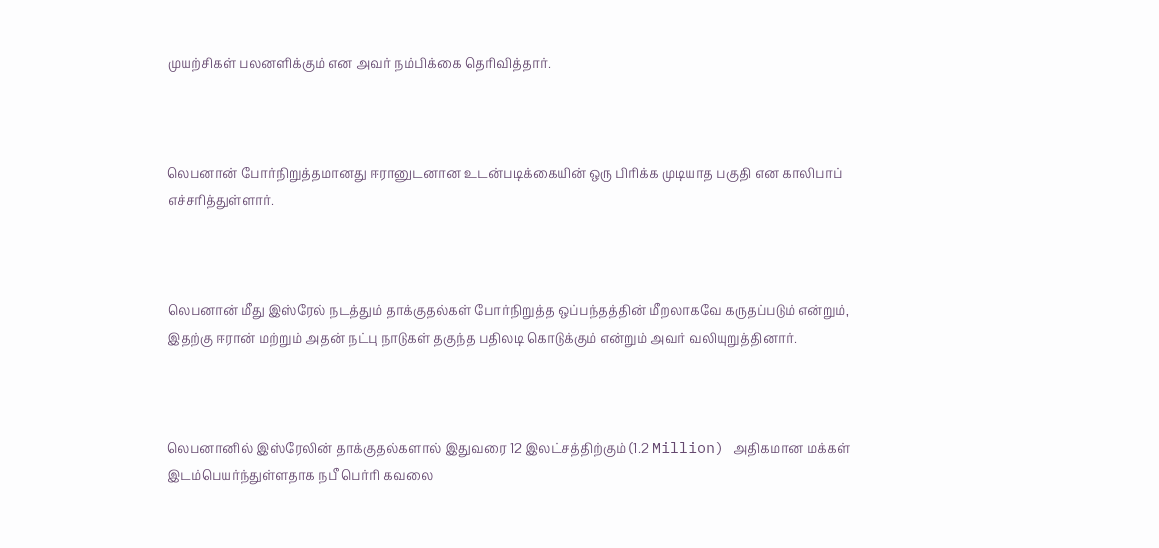முயற்சிகள் பலனளிக்கும் என அவர் நம்பிக்கை தெரிவித்தார்.



லெபனான் போர்நிறுத்தமானது ஈரானுடனான உடன்படிக்கையின் ஒரு பிரிக்க முடியாத பகுதி என காலிபாப் எச்சரித்துள்ளார்.



லெபனான் மீது இஸ்ரேல் நடத்தும் தாக்குதல்கள் போர்நிறுத்த ஒப்பந்தத்தின் மீறலாகவே கருதப்படும் என்றும், இதற்கு ஈரான் மற்றும் அதன் நட்பு நாடுகள் தகுந்த பதிலடி கொடுக்கும் என்றும் அவர் வலியுறுத்தினார்.



லெபனானில் இஸ்ரேலின் தாக்குதல்களால் இதுவரை 12 இலட்சத்திற்கும் (1.2 Million) அதிகமான மக்கள் இடம்பெயர்ந்துள்ளதாக நபீ பெர்ரி கவலை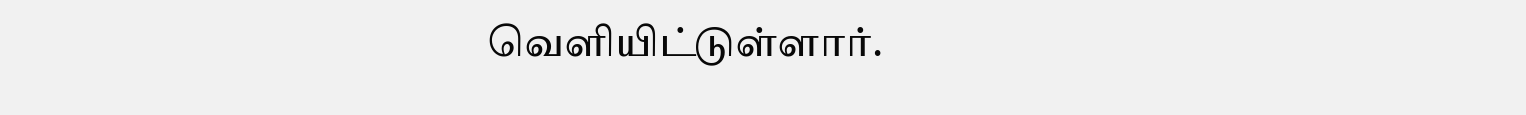வெளியிட்டுள்ளார்.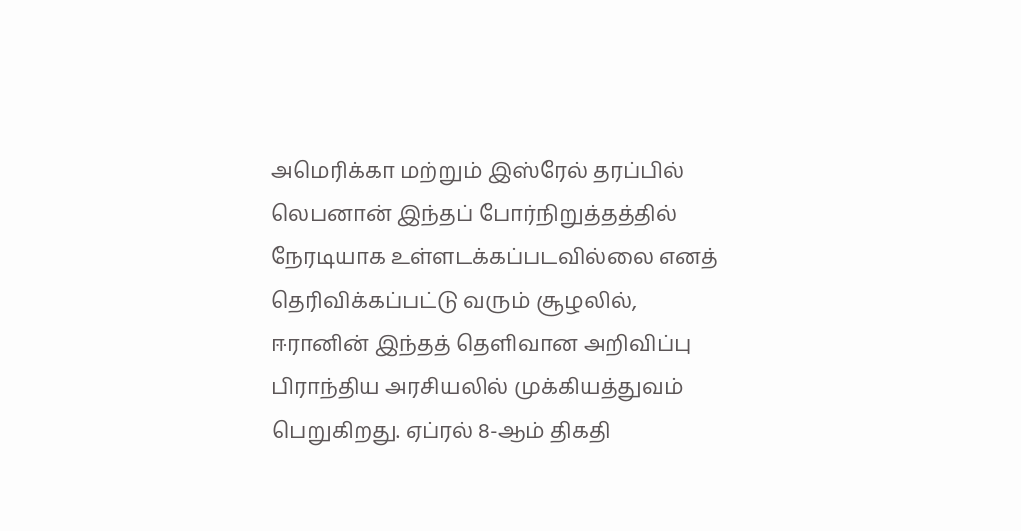அமெரிக்கா மற்றும் இஸ்ரேல் தரப்பில் லெபனான் இந்தப் போர்நிறுத்தத்தில் நேரடியாக உள்ளடக்கப்படவில்லை எனத் தெரிவிக்கப்பட்டு வரும் சூழலில், ஈரானின் இந்தத் தெளிவான அறிவிப்பு பிராந்திய அரசியலில் முக்கியத்துவம் பெறுகிறது. ஏப்ரல் 8-ஆம் திகதி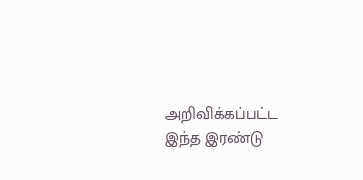அறிவிக்கப்பட்ட இந்த இரண்டு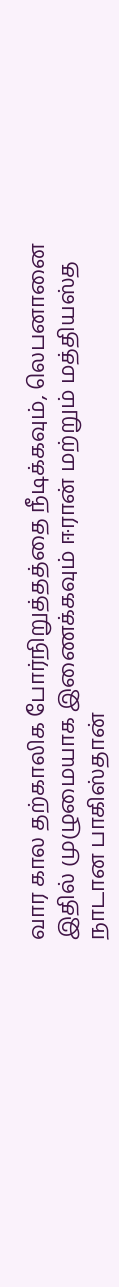வார கால தற்காலிக போர்நிறுத்தத்தை நீடிக்கவும், லெபனானை இதில் முழுமையாக இணைக்கவும் ஈரான் மற்றும் மத்தியஸ்த நாடான பாகிஸ்தான்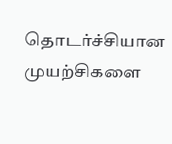தொடர்ச்சியான முயற்சிகளை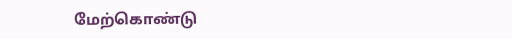மேற்கொண்டு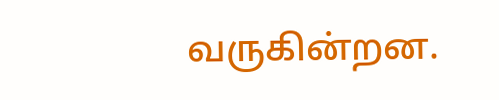வருகின்றன.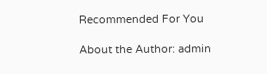Recommended For You

About the Author: admin